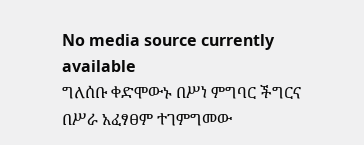No media source currently available
ግለሰቡ ቀድሞውኑ በሥነ ምግባር ችግርና በሥራ አፈፃፀም ተገምግመው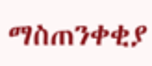ማስጠንቀቂያ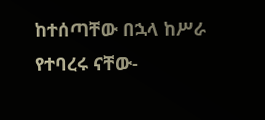ከተሰጣቸው በኋላ ከሥራ የተባረሩ ናቸው-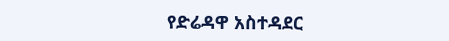የድሬዳዋ አስተዳደር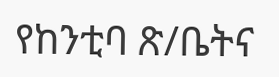የከንቲባ ጽ/ቤትና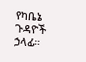የካቤኔ ጉዳዮች ኃላፊ።